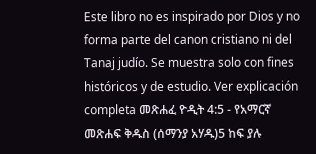Este libro no es inspirado por Dios y no forma parte del canon cristiano ni del Tanaj judío. Se muestra solo con fines históricos y de estudio. Ver explicación completa መጽሐፈ ዮዲት 4:5 - የአማርኛ መጽሐፍ ቅዱስ (ሰማንያ አሃዱ)5 ከፍ ያሉ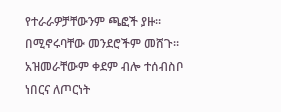የተራራዎቻቸውንም ጫፎች ያዙ። በሚኖሩባቸው መንደሮችም መሸጉ። አዝመራቸውም ቀደም ብሎ ተሰብስቦ ነበርና ለጦርነት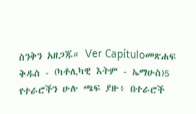ስንቅን አዘጋጁ። Ver Capítuloመጽሐፍ ቅዱስ - (ካቶሊካዊ እትም - ኤማሁስ)5 የተራሮችን ሁሉ ጫፍ ያዙ፥ በተራሮች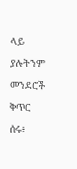ላይ ያሉትንም መንደሮች ቅጥር ሰሩ፥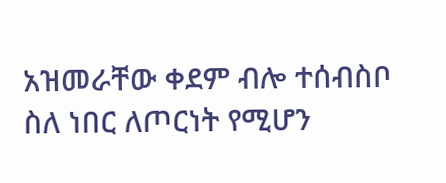አዝመራቸው ቀደም ብሎ ተሰብስቦ ስለ ነበር ለጦርነት የሚሆን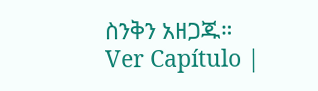ስንቅን አዘጋጁ። Ver Capítulo |